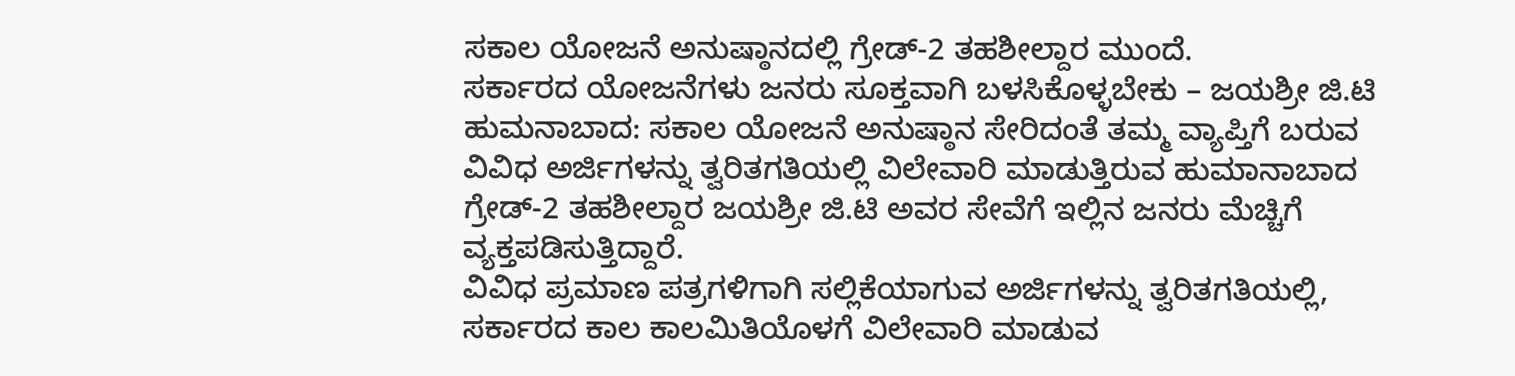ಸಕಾಲ ಯೋಜನೆ ಅನುಷ್ಠಾನದಲ್ಲಿ ಗ್ರೇಡ್-2 ತಹಶೀಲ್ದಾರ ಮುಂದೆ.
ಸರ್ಕಾರದ ಯೋಜನೆಗಳು ಜನರು ಸೂಕ್ತವಾಗಿ ಬಳಸಿಕೊಳ್ಳಬೇಕು – ಜಯಶ್ರೀ ಜಿ.ಟಿ
ಹುಮನಾಬಾದ: ಸಕಾಲ ಯೋಜನೆ ಅನುಷ್ಠಾನ ಸೇರಿದಂತೆ ತಮ್ಮ ವ್ಯಾಪ್ತಿಗೆ ಬರುವ ವಿವಿಧ ಅರ್ಜಿಗಳನ್ನು ತ್ವರಿತಗತಿಯಲ್ಲಿ ವಿಲೇವಾರಿ ಮಾಡುತ್ತಿರುವ ಹುಮಾನಾಬಾದ ಗ್ರೇಡ್-2 ತಹಶೀಲ್ದಾರ ಜಯಶ್ರೀ ಜಿ.ಟಿ ಅವರ ಸೇವೆಗೆ ಇಲ್ಲಿನ ಜನರು ಮೆಚ್ಚಿಗೆ ವ್ಯಕ್ತಪಡಿಸುತ್ತಿದ್ದಾರೆ.
ವಿವಿಧ ಪ್ರಮಾಣ ಪತ್ರಗಳಿಗಾಗಿ ಸಲ್ಲಿಕೆಯಾಗುವ ಅರ್ಜಿಗಳನ್ನು ತ್ವರಿತಗತಿಯಲ್ಲಿ, ಸರ್ಕಾರದ ಕಾಲ ಕಾಲಮಿತಿಯೊಳಗೆ ವಿಲೇವಾರಿ ಮಾಡುವ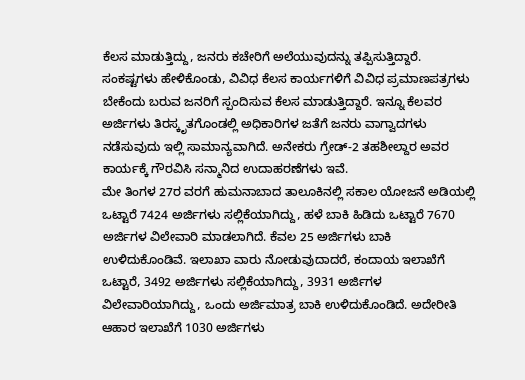ಕೆಲಸ ಮಾಡುತ್ತಿದ್ದು, ಜನರು ಕಚೇರಿಗೆ ಅಲೆಯುವುದನ್ನು ತಪ್ಪಿಸುತ್ತಿದ್ದಾರೆ. ಸಂಕಷ್ಟಗಳು ಹೇಳಿಕೊಂಡು, ವಿವಿಧ ಕೆಲಸ ಕಾರ್ಯಗಳಿಗೆ ವಿವಿಧ ಪ್ರಮಾಣಪತ್ರಗಳು ಬೇಕೆಂದು ಬರುವ ಜನರಿಗೆ ಸ್ಪಂದಿಸುವ ಕೆಲಸ ಮಾಡುತ್ತಿದ್ದಾರೆ. ಇನ್ನೂ ಕೆಲವರ ಅರ್ಜಿಗಳು ತಿರಸ್ಕೃತಗೊಂಡಲ್ಲಿ ಅಧಿಕಾರಿಗಳ ಜತೆಗೆ ಜನರು ವಾಗ್ವಾದಗಳು ನಡೆಸುವುದು ಇಲ್ಲಿ ಸಾಮಾನ್ಯವಾಗಿದೆ. ಅನೇಕರು ಗ್ರೇಡ್-2 ತಹಶೀಲ್ದಾರ ಅವರ ಕಾರ್ಯಕ್ಕೆ ಗೌರವಿಸಿ ಸನ್ಮಾನಿದ ಉದಾಹರಣೆಗಳು ಇವೆ.
ಮೇ ತಿಂಗಳ 27ರ ವರಗೆ ಹುಮನಾಬಾದ ತಾಲೂಕಿನಲ್ಲಿ ಸಕಾಲ ಯೋಜನೆ ಅಡಿಯಲ್ಲಿ ಒಟ್ಟಾರೆ 7424 ಅರ್ಜಿಗಳು ಸಲ್ಲಿಕೆಯಾಗಿದ್ದು, ಹಳೆ ಬಾಕಿ ಹಿಡಿದು ಒಟ್ಟಾರೆ 7670 ಅರ್ಜಿಗಳ ವಿಲೇವಾರಿ ಮಾಡಲಾಗಿದೆ. ಕೆವಲ 25 ಅರ್ಜಿಗಳು ಬಾಕಿ ಉಳಿದುಕೊಂಡಿವೆ. ಇಲಾಖಾ ವಾರು ನೋಡುವುದಾದರೆ, ಕಂದಾಯ ಇಲಾಖೆಗೆ ಒಟ್ಟಾರೆ, 3492 ಅರ್ಜಿಗಳು ಸಲ್ಲಿಕೆಯಾಗಿದ್ದು, 3931 ಅರ್ಜಿಗಳ ವಿಲೇವಾರಿಯಾಗಿದ್ದು, ಒಂದು ಅರ್ಜಿಮಾತ್ರ ಬಾಕಿ ಉಳಿದುಕೊಂಡಿದೆ. ಅದೇರೀತಿ ಆಹಾರ ಇಲಾಖೆಗೆ 1030 ಅರ್ಜಿಗಳು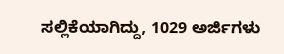ಸಲ್ಲಿಕೆಯಾಗಿದ್ದು, 1029 ಅರ್ಜಿಗಳು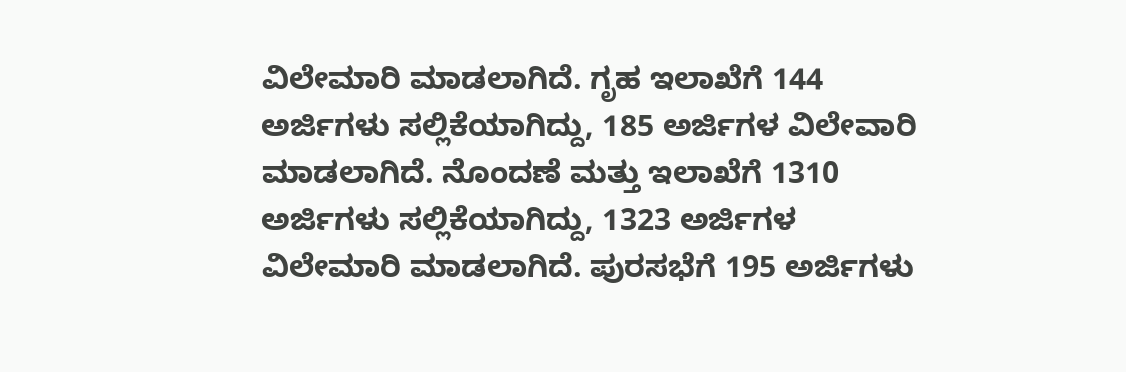ವಿಲೇಮಾರಿ ಮಾಡಲಾಗಿದೆ. ಗೃಹ ಇಲಾಖೆಗೆ 144 ಅರ್ಜಿಗಳು ಸಲ್ಲಿಕೆಯಾಗಿದ್ದು, 185 ಅರ್ಜಿಗಳ ವಿಲೇವಾರಿ ಮಾಡಲಾಗಿದೆ. ನೊಂದಣೆ ಮತ್ತು ಇಲಾಖೆಗೆ 1310 ಅರ್ಜಿಗಳು ಸಲ್ಲಿಕೆಯಾಗಿದ್ದು, 1323 ಅರ್ಜಿಗಳ ವಿಲೇಮಾರಿ ಮಾಡಲಾಗಿದೆ. ಪುರಸಭೆಗೆ 195 ಅರ್ಜಿಗಳು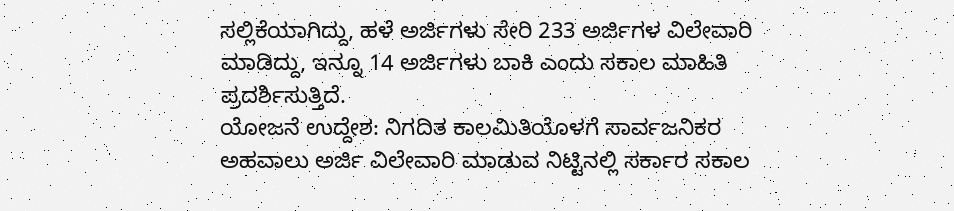ಸಲ್ಲಿಕೆಯಾಗಿದ್ದು, ಹಳೆ ಅರ್ಜಿಗಳು ಸೇರಿ 233 ಅರ್ಜಿಗಳ ವಿಲೇವಾರಿ ಮಾಡಿದ್ದು, ಇನ್ನೂ 14 ಅರ್ಜಿಗಳು ಬಾಕಿ ಎಂದು ಸಕಾಲ ಮಾಹಿತಿ ಪ್ರದರ್ಶಿಸುತ್ತಿದೆ.
ಯೋಜನೆ ಉದ್ದೇಶ: ನಿಗದಿತ ಕಾಲಮಿತಿಯೊಳಗೆ ಸಾರ್ವಜನಿಕರ ಅಹವಾಲು ಅರ್ಜಿ ವಿಲೇವಾರಿ ಮಾಡುವ ನಿಟ್ಟಿನಲ್ಲಿ ಸರ್ಕಾರ ಸಕಾಲ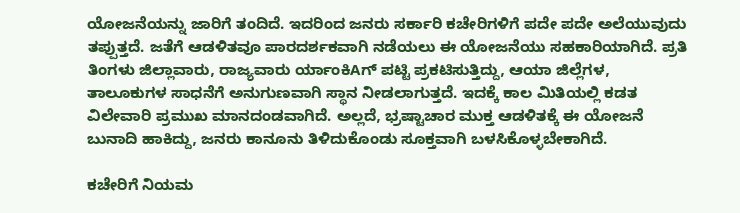ಯೋಜನೆಯನ್ನು ಜಾರಿಗೆ ತಂದಿದೆ. ಇದರಿಂದ ಜನರು ಸರ್ಕಾರಿ ಕಚೇರಿಗಳಿಗೆ ಪದೇ ಪದೇ ಅಲೆಯುವುದು ತಪ್ಪುತ್ತದೆ. ಜತೆಗೆ ಆಡಳಿತವೂ ಪಾರದರ್ಶಕವಾಗಿ ನಡೆಯಲು ಈ ಯೋಜನೆಯು ಸಹಕಾರಿಯಾಗಿದೆ. ಪ್ರತಿ ತಿಂಗಳು ಜಿಲ್ಲಾವಾರು, ರಾಜ್ಯವಾರು ರ್ಯಾಂಕಿAಗ್ ಪಟ್ಟಿ ಪ್ರಕಟಿಸುತ್ತಿದ್ದು, ಆಯಾ ಜಿಲ್ಲೆಗಳ, ತಾಲೂಕುಗಳ ಸಾಧನೆಗೆ ಅನುಗುಣವಾಗಿ ಸ್ಥಾನ ನೀಡಲಾಗುತ್ತದೆ. ಇದಕ್ಕೆ ಕಾಲ ಮಿತಿಯಲ್ಲಿ ಕಡತ ವಿಲೇವಾರಿ ಪ್ರಮುಖ ಮಾನದಂಡವಾಗಿದೆ. ಅಲ್ಲದೆ, ಭ್ರಷ್ಟಾಚಾರ ಮುಕ್ತ ಆಡಳಿತಕ್ಕೆ ಈ ಯೋಜನೆ ಬುನಾದಿ ಹಾಕಿದ್ದು, ಜನರು ಕಾನೂನು ತಿಳಿದುಕೊಂಡು ಸೂಕ್ತವಾಗಿ ಬಳಸಿಕೊಳ್ಳಬೇಕಾಗಿದೆ.

ಕಚೇರಿಗೆ ನಿಯಮ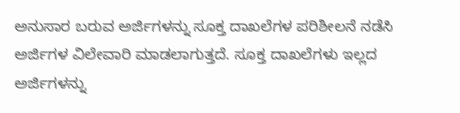ಅನುಸಾರ ಬರುವ ಅರ್ಜಿಗಳನ್ನು ಸೂಕ್ತ ದಾಖಲೆಗಳ ಪರಿಶೀಲನೆ ನಡೆಸಿ ಅರ್ಜಿಗಳ ವಿಲೇವಾರಿ ಮಾಡಲಾಗುತ್ತದೆ. ಸೂಕ್ತ ದಾಖಲೆಗಳು ಇಲ್ಲದ ಅರ್ಜಿಗಳನ್ನು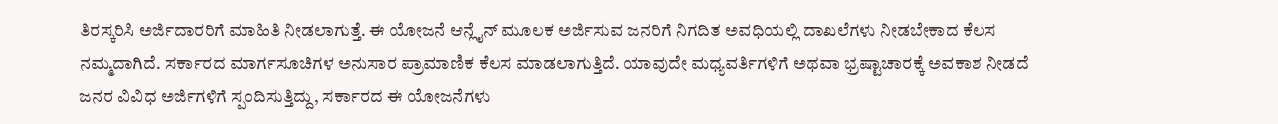ತಿರಸ್ಕರಿಸಿ ಅರ್ಜಿದಾರರಿಗೆ ಮಾಹಿತಿ ನೀಡಲಾಗುತ್ತೆ. ಈ ಯೋಜನೆ ಆನ್ಲೈನ್ ಮೂಲಕ ಅರ್ಜಿಸುವ ಜನರಿಗೆ ನಿಗದಿತ ಅವಧಿಯಲ್ಲಿ ದಾಖಲೆಗಳು ನೀಡಬೇಕಾದ ಕೆಲಸ ನಮ್ಮದಾಗಿದೆ. ಸರ್ಕಾರದ ಮಾರ್ಗಸೂಚಿಗಳ ಅನುಸಾರ ಪ್ರಾಮಾಣಿಕ ಕೆಲಸ ಮಾಡಲಾಗುತ್ತಿದೆ. ಯಾವುದೇ ಮಧ್ಯವರ್ತಿಗಳಿಗೆ ಅಥವಾ ಭ್ರಷ್ಟಾಚಾರಕ್ಕೆ ಅವಕಾಶ ನೀಡದೆ ಜನರ ವಿವಿಧ ಅರ್ಜಿಗಳಿಗೆ ಸ್ಪಂದಿಸುತ್ತಿದ್ದು, ಸರ್ಕಾರದ ಈ ಯೋಜನೆಗಳು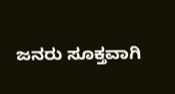ಜನರು ಸೂಕ್ತವಾಗಿ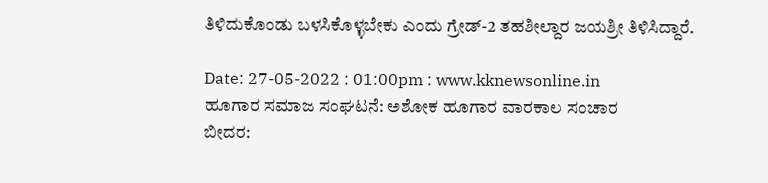ತಿಳಿದುಕೊಂಡು ಬಳಸಿಕೊಳ್ಳಬೇಕು ಎಂದು ಗ್ರೇಡ್-2 ತಹಶೀಲ್ದಾರ ಜಯಶ್ರೀ ತಿಳಿಸಿದ್ದಾರೆ.

Date: 27-05-2022 : 01:00pm : www.kknewsonline.in
ಹೂಗಾರ ಸಮಾಜ ಸಂಘಟನೆ: ಅಶೋಕ ಹೂಗಾರ ವಾರಕಾಲ ಸಂಚಾರ
ಬೀದರ: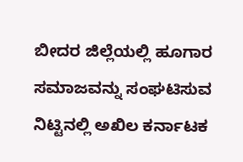ಬೀದರ ಜಿಲ್ಲೆಯಲ್ಲಿ ಹೂಗಾರ ಸಮಾಜವನ್ನು ಸಂಘಟಿಸುವ ನಿಟ್ಟಿನಲ್ಲಿ ಅಖಿಲ ಕರ್ನಾಟಕ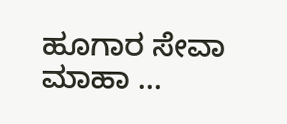ಹೂಗಾರ ಸೇವಾ ಮಾಹಾ …